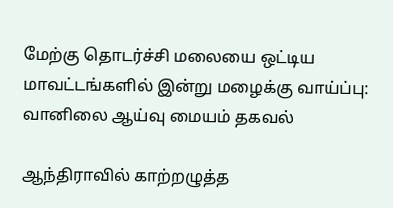மேற்கு தொடர்ச்சி மலையை ஒட்டிய மாவட்டங்களில் இன்று மழைக்கு வாய்ப்பு: வானிலை ஆய்வு மையம் தகவல்

ஆந்திராவில் காற்றழுத்த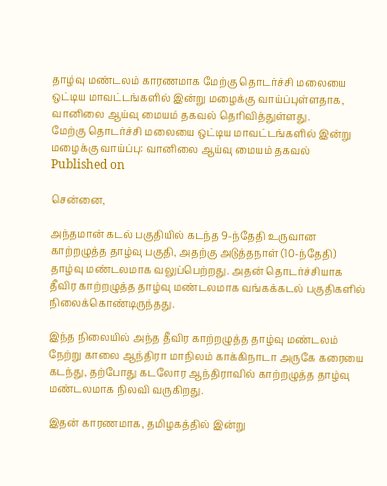தாழ்வு மண்டலம் காரணமாக மேற்கு தொடர்ச்சி மலையை ஒட்டிய மாவட்டங்களில் இன்று மழைக்கு வாய்ப்புள்ளதாக, வானிலை ஆய்வு மையம் தகவல் தெரிவித்துள்ளது.
மேற்கு தொடர்ச்சி மலையை ஒட்டிய மாவட்டங்களில் இன்று மழைக்கு வாய்ப்பு: வானிலை ஆய்வு மையம் தகவல்
Published on

சென்னை,

அந்தமான் கடல் பகுதியில் கடந்த 9-ந்தேதி உருவான காற்றழுத்த தாழ்வு பகுதி, அதற்கு அடுத்தநாள் (10-ந்தேதி) தாழ்வு மண்டலமாக வலுப்பெற்றது. அதன் தொடர்ச்சியாக தீவிர காற்றழுத்த தாழ்வு மண்டலமாக வங்கக்கடல் பகுதிகளில் நிலைக்கொண்டிருந்தது.

இந்த நிலையில் அந்த தீவிர காற்றழுத்த தாழ்வு மண்டலம் நேற்று காலை ஆந்திரா மாநிலம் காக்கிநாடா அருகே கரையை கடந்து, தற்போது கடலோர ஆந்திராவில் காற்றழுத்த தாழ்வு மண்டலமாக நிலவி வருகிறது.

இதன் காரணமாக, தமிழகத்தில் இன்று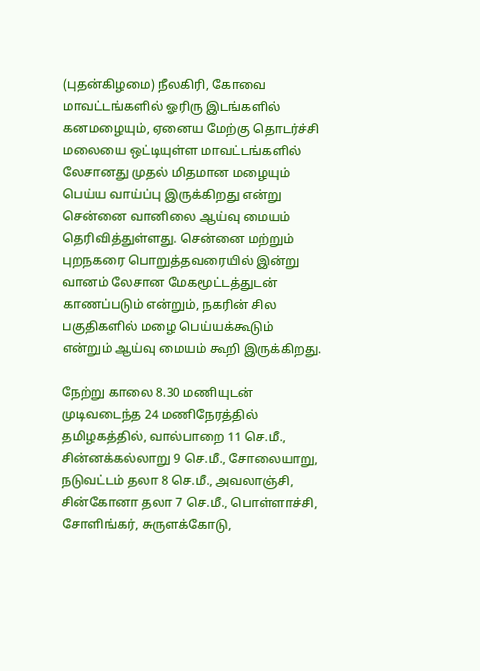(புதன்கிழமை) நீலகிரி, கோவை மாவட்டங்களில் ஓரிரு இடங்களில் கனமழையும், ஏனைய மேற்கு தொடர்ச்சி மலையை ஒட்டியுள்ள மாவட்டங்களில் லேசானது முதல் மிதமான மழையும் பெய்ய வாய்ப்பு இருக்கிறது என்று சென்னை வானிலை ஆய்வு மையம் தெரிவித்துள்ளது. சென்னை மற்றும் புறநகரை பொறுத்தவரையில் இன்று வானம் லேசான மேகமூட்டத்துடன் காணப்படும் என்றும், நகரின் சில பகுதிகளில் மழை பெய்யக்கூடும் என்றும் ஆய்வு மையம் கூறி இருக்கிறது.

நேற்று காலை 8.30 மணியுடன் முடிவடைந்த 24 மணிநேரத்தில் தமிழகத்தில், வால்பாறை 11 செ.மீ., சின்னக்கல்லாறு 9 செ.மீ., சோலையாறு, நடுவட்டம் தலா 8 செ.மீ., அவலாஞ்சி, சின்கோனா தலா 7 செ.மீ., பொள்ளாச்சி, சோளிங்கர், சுருளக்கோடு,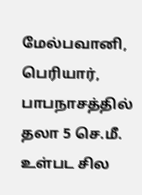மேல்பவானி, பெரியார், பாபநாசத்தில் தலா 5 செ.மீ. உள்பட சில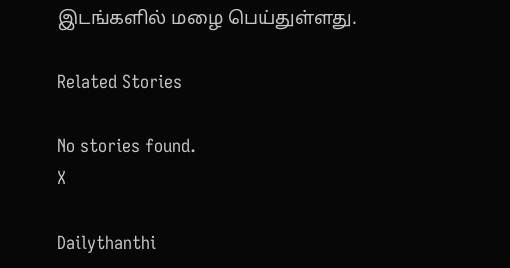இடங்களில் மழை பெய்துள்ளது.

Related Stories

No stories found.
X

Dailythanthi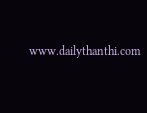www.dailythanthi.com